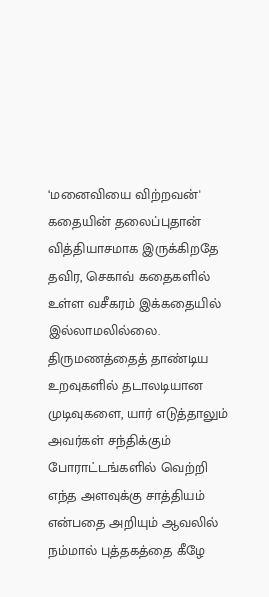‘மனைவியை விற்றவன்' கதையின் தலைப்புதான் வித்தியாசமாக இருக்கிறதே தவிர, செகாவ் கதைகளில் உள்ள வசீகரம் இக்கதையில் இல்லாமலில்லை. திருமணத்தைத் தாண்டிய உறவுகளில் தடாலடியான முடிவுகளை, யார் எடுத்தாலும் அவர்கள் சந்திக்கும் போராட்டங்களில் வெற்றி எந்த அளவுக்கு சாத்தியம் என்பதை அறியும் ஆவலில் நம்மால் புத்தகத்தை கீழே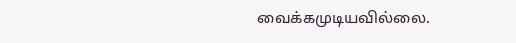வைக்கமுடியவில்லை.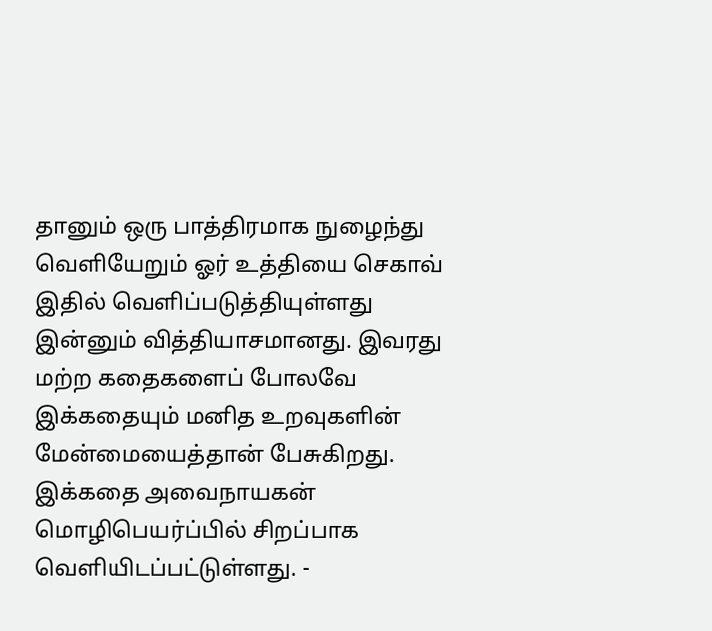தானும் ஒரு பாத்திரமாக நுழைந்து வெளியேறும் ஓர் உத்தியை செகாவ் இதில் வெளிப்படுத்தியுள்ளது இன்னும் வித்தியாசமானது. இவரது மற்ற கதைகளைப் போலவே இக்கதையும் மனித உறவுகளின் மேன்மையைத்தான் பேசுகிறது. இக்கதை அவைநாயகன் மொழிபெயர்ப்பில் சிறப்பாக வெளியிடப்பட்டுள்ளது. -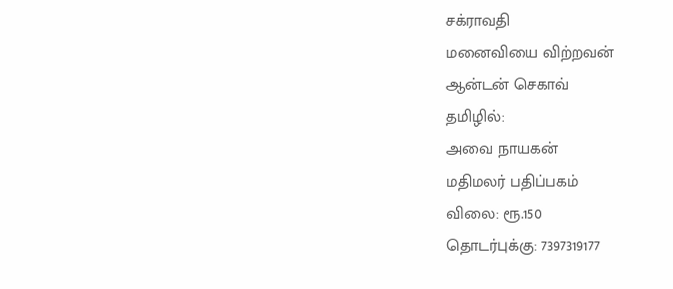சக்ராவதி
மனைவியை விற்றவன்
ஆன்டன் செகாவ்
தமிழில்:
அவை நாயகன்
மதிமலர் பதிப்பகம்
விலை: ரூ.150
தொடர்புக்கு: 7397319177